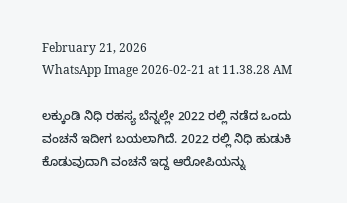February 21, 2026
WhatsApp Image 2026-02-21 at 11.38.28 AM

ಲಕ್ಕುಂಡಿ ನಿಧಿ ರಹಸ್ಯ ಬೆನ್ನಲ್ಲೇ 2022 ರಲ್ಲಿ ನಡೆದ ಒಂದು ವಂಚನೆ ಇದೀಗ ಬಯಲಾಗಿದೆ. 2022 ರಲ್ಲಿ ನಿಧಿ ಹುಡುಕಿ ಕೊಡುವುದಾಗಿ ವಂಚನೆ ಇದ್ದ ಆರೋಪಿಯನ್ನು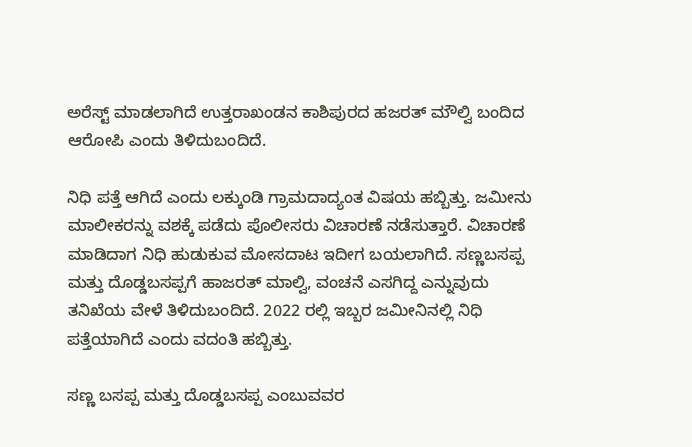ಅರೆಸ್ಟ್ ಮಾಡಲಾಗಿದೆ ಉತ್ತರಾಖಂಡನ ಕಾಶಿಪುರದ ಹಜರತ್ ಮೌಲ್ವಿ ಬಂದಿದ ಆರೋಪಿ ಎಂದು ತಿಳಿದುಬಂದಿದೆ.

ನಿಧಿ ಪತ್ತೆ ಆಗಿದೆ ಎಂದು ಲಕ್ಕುಂಡಿ ಗ್ರಾಮದಾದ್ಯಂತ ವಿಷಯ ಹಬ್ಬಿತ್ತು. ಜಮೀನು ಮಾಲೀಕರನ್ನು ವಶಕ್ಕೆ ಪಡೆದು ಪೊಲೀಸರು ವಿಚಾರಣೆ ನಡೆಸುತ್ತಾರೆ. ವಿಚಾರಣೆ ಮಾಡಿದಾಗ ನಿಧಿ ಹುಡುಕುವ ಮೋಸದಾಟ ಇದೀಗ ಬಯಲಾಗಿದೆ. ಸಣ್ಣಬಸಪ್ಪ ಮತ್ತು ದೊಡ್ಡಬಸಪ್ಪಗೆ ಹಾಜರತ್ ಮಾಲ್ವಿ, ವಂಚನೆ ಎಸಗಿದ್ದ ಎನ್ನುವುದು ತನಿಖೆಯ ವೇಳೆ ತಿಳಿದುಬಂದಿದೆ. 2022 ರಲ್ಲಿ ಇಬ್ಬರ ಜಮೀನಿನಲ್ಲಿ ನಿಧಿ ಪತ್ತೆಯಾಗಿದೆ ಎಂದು ವದಂತಿ ಹಬ್ಬಿತ್ತು.

ಸಣ್ಣ ಬಸಪ್ಪ ಮತ್ತು ದೊಡ್ಡಬಸಪ್ಪ ಎಂಬುವವರ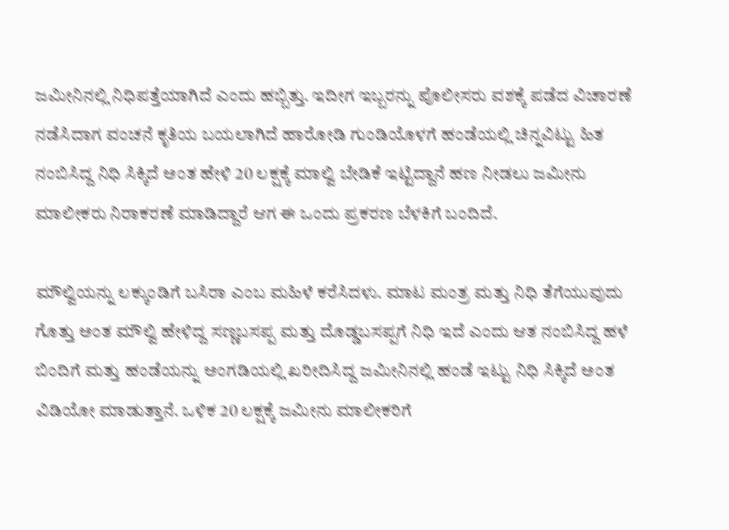ಜಮೀನಿನಲ್ಲಿ ನಿಧಿಪತ್ತೆಯಾಗಿದೆ ಎಂದು ಹಬ್ಬಿತ್ತು. ಇದೀಗ ಇಬ್ಬರನ್ನು ಪೊಲೀಸರು ವಶಕ್ಕೆ ಪಡೆದ ವಿಚಾರಣೆ ನಡೆಸಿದಾಗ ವಂಚನೆ ಕೃತಿಯ ಬಯಲಾಗಿದೆ ಹಾರೋಡಿ ಗುಂಡಿಯೊಳಗೆ ಹಂಡೆಯಲ್ಲಿ ಚಿನ್ನವಿಟ್ಟು ಹಿತ ನಂಬಿಸಿದ್ದ ನಿಧಿ ಸಿಕ್ಕಿದೆ ಅಂತ ಹೇಳಿ 20 ಲಕ್ಷಕ್ಕೆ ಮಾಲ್ವಿ ಬೇಡಿಕೆ ಇಟ್ಟಿದ್ದಾನೆ ಹಣ ನೀಡಲು ಜಮೀನು ಮಾಲೀಕರು ನಿರಾಕರಣೆ ಮಾಡಿದ್ದಾರೆ ಆಗ ಈ ಒಂದು ಪ್ರಕರಣ ಬೆಳಕಿಗೆ ಬಂದಿದೆ.

ಮೌಲ್ವಿಯನ್ನು ಲಕ್ಕುಂಡಿಗೆ ಬಸಿರಾ ಎಂಬ ಮಹಿಳೆ ಕರೆಸಿದಳು. ಮಾಟ ಮಂತ್ರ ಮತ್ತು ನಿಧಿ ತೆಗೆಯುವುದು ಗೊತ್ತು ಅಂತ ಮೌಲ್ವಿ ಹೇಳಿದ್ದ ಸಣ್ಣಬಸಪ್ಪ ಮತ್ತು ದೊಡ್ಡಬಸಪ್ಪಗೆ ನಿಧಿ ಇದೆ ಎಂದು ಆತ ನಂಬಿಸಿದ್ದ ಹಳೆ ಬಿಂದಿಗೆ ಮತ್ತು ಹಂಡೆಯನ್ನು ಅಂಗಡಿಯಲ್ಲಿ ಖರೀದಿಸಿದ್ದ ಜಮೀನಿನಲ್ಲಿ ಹಂಡೆ ಇಟ್ಟು ನಿಧಿ ಸಿಕ್ಕಿದೆ ಅಂತ ವಿಡಿಯೋ ಮಾಡುತ್ತಾನೆ. ಒಳಿಕ 20 ಲಕ್ಷಕ್ಕೆ ಜಮೀನು ಮಾಲೀಕರಿಗೆ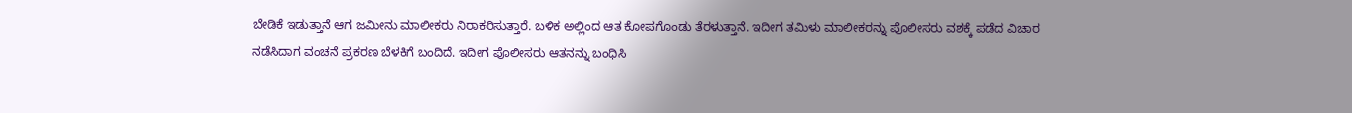ಬೇಡಿಕೆ ಇಡುತ್ತಾನೆ ಆಗ ಜಮೀನು ಮಾಲೀಕರು ನಿರಾಕರಿಸುತ್ತಾರೆ. ಬಳಿಕ ಅಲ್ಲಿಂದ ಆತ ಕೋಪಗೊಂಡು ತೆರಳುತ್ತಾನೆ. ಇದೀಗ ತಮಿಳು ಮಾಲೀಕರನ್ನು ಪೊಲೀಸರು ವಶಕ್ಕೆ ಪಡೆದ ವಿಚಾರ ನಡೆಸಿದಾಗ ವಂಚನೆ ಪ್ರಕರಣ ಬೆಳಕಿಗೆ ಬಂದಿದೆ. ಇದೀಗ ಪೊಲೀಸರು ಆತನನ್ನು ಬಂಧಿಸಿ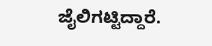ಜೈಲಿಗಟ್ಟಿದ್ದಾರೆ.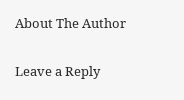About The Author

Leave a Reply